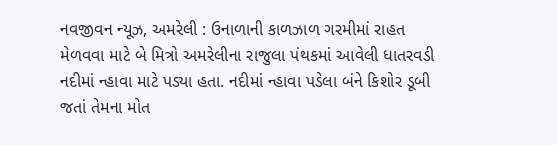નવજીવન ન્યૂઝ, અમરેલી : ઉનાળાની કાળઝાળ ગરમીમાં રાહત મેળવવા માટે બે મિત્રો અમરેલીના રાજુલા પંથકમાં આવેલી ધાતરવડી નદીમાં ન્હાવા માટે પડ્યા હતા. નદીમાં ન્હાવા પડેલા બંને કિશોર ડૂબી જતાં તેમના મોત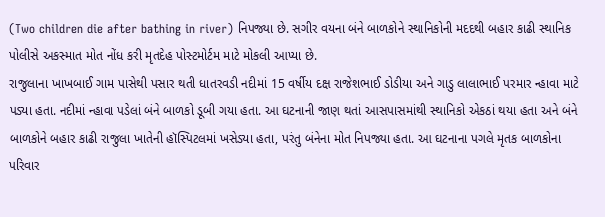(Two children die after bathing in river) નિપજ્યા છે. સગીર વયના બંને બાળકોને સ્થાનિકોની મદદથી બહાર કાઢી સ્થાનિક પોલીસે અકસ્માત મોત નોંધ કરી મૃતદેહ પોસ્ટમોર્ટમ માટે મોકલી આપ્યા છે.
રાજુલાના ખાખબાઈ ગામ પાસેથી પસાર થતી ધાતરવડી નદીમાં 15 વર્ષીય દક્ષ રાજેશભાઈ ડોડીયા અને ગાડુ લાલાભાઈ પરમાર ન્હાવા માટે પડ્યા હતા. નદીમાં ન્હાવા પડેલાં બંને બાળકો ડૂબી ગયા હતા. આ ઘટનાની જાણ થતાં આસપાસમાંથી સ્થાનિકો એકઠાં થયા હતા અને બંને બાળકોને બહાર કાઢી રાજુલા ખાતેની હૉસ્પિટલમાં ખસેડ્યા હતા, પરંતુ બંનેના મોત નિપજ્યા હતા. આ ઘટનાના પગલે મૃતક બાળકોના પરિવાર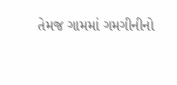તેમજ ગામમાં ગમગીનીનો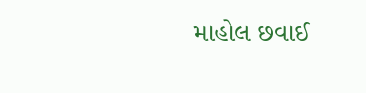માહોલ છવાઈ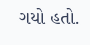ગયો હતો.